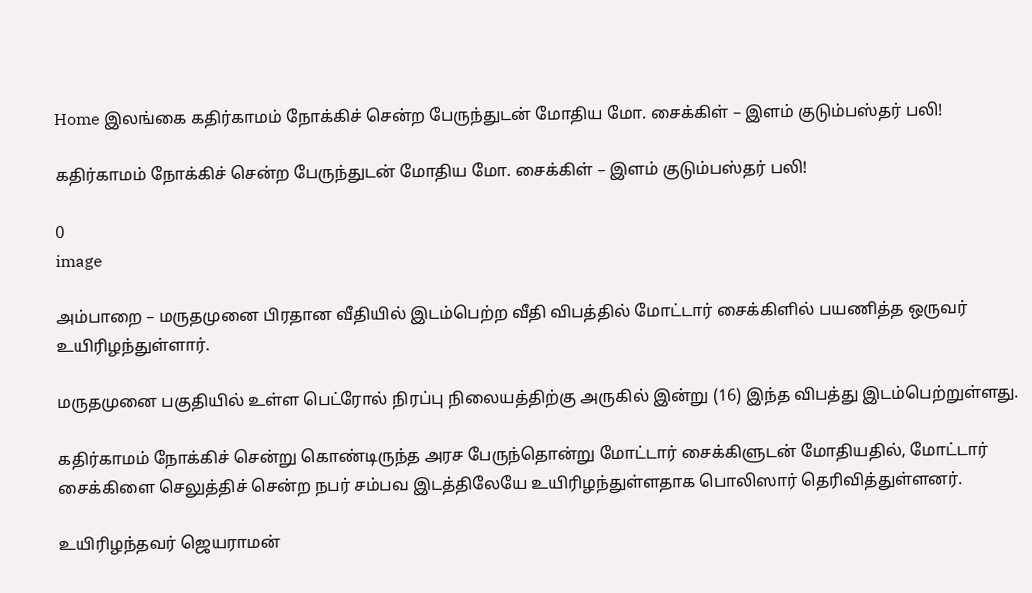Home இலங்கை கதிர்காமம் நோக்கிச் சென்ற பேருந்துடன் மோதிய மோ. சைக்கிள் – இளம் குடும்பஸ்தர் பலி!

கதிர்காமம் நோக்கிச் சென்ற பேருந்துடன் மோதிய மோ. சைக்கிள் – இளம் குடும்பஸ்தர் பலி!

0
image

அம்பாறை – மருதமுனை பிரதான வீதியில் இடம்பெற்ற வீதி விபத்தில் மோட்டார் சைக்கிளில் பயணித்த ஒருவர் உயிரிழந்துள்ளார்.

மருதமுனை பகுதியில் உள்ள பெட்ரோல் நிரப்பு நிலையத்திற்கு அருகில் இன்று (16) இந்த விபத்து இடம்பெற்றுள்ளது.

கதிர்காமம் நோக்கிச் சென்று கொண்டிருந்த அரச பேருந்தொன்று மோட்டார் சைக்கிளுடன் மோதியதில், மோட்டார் சைக்கிளை செலுத்திச் சென்ற நபர் சம்பவ இடத்திலேயே உயிரிழந்துள்ளதாக பொலிஸார் தெரிவித்துள்ளனர்.

உயிரிழந்தவர் ஜெயராமன்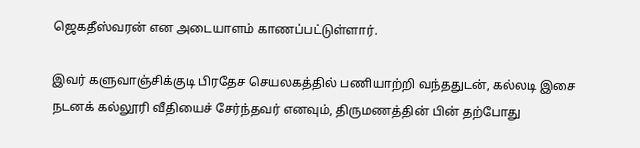ஜெகதீஸ்வரன் என அடையாளம் காணப்பட்டுள்ளார்.

இவர் களுவாஞ்சிக்குடி பிரதேச செயலகத்தில் பணியாற்றி வந்ததுடன், கல்லடி இசை நடனக் கல்லூரி வீதியைச் சேர்ந்தவர் எனவும், திருமணத்தின் பின் தற்போது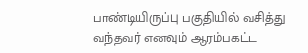பாண்டியிருப்பு பகுதியில் வசித்து வந்தவர் எனவும் ஆரம்பகட்ட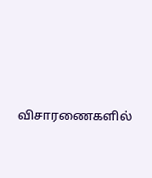விசாரணைகளில்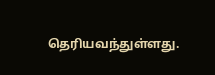தெரியவந்துள்ளது.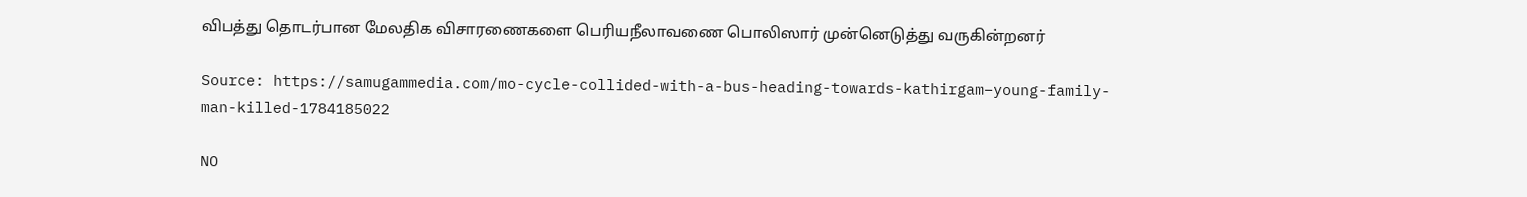விபத்து தொடர்பான மேலதிக விசாரணைகளை பெரியநீலாவணை பொலிஸார் முன்னெடுத்து வருகின்றனர்

Source: https://samugammedia.com/mo-cycle-collided-with-a-bus-heading-towards-kathirgam–young-family-man-killed-1784185022

NO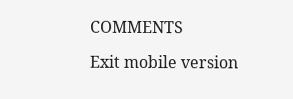COMMENTS

Exit mobile version